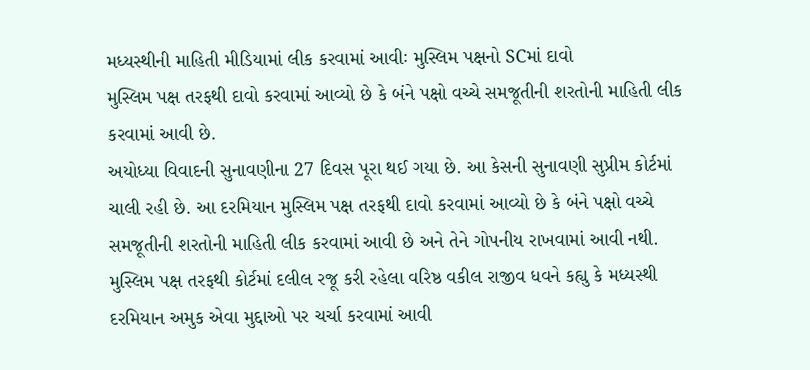મધ્યસ્થીની માહિતી મીડિયામાં લીક કરવામાં આવીઃ મુસ્લિમ પક્ષનો SCમાં દાવો
મુસ્લિમ પક્ષ તરફથી દાવો કરવામાં આવ્યો છે કે બંને પક્ષો વચ્ચે સમજૂતીની શરતોની માહિતી લીક કરવામાં આવી છે.
અયોધ્યા વિવાદની સુનાવણીના 27 દિવસ પૂરા થઈ ગયા છે. આ કેસની સુનાવણી સુપ્રીમ કોર્ટમાં ચાલી રહી છે. આ દરમિયાન મુસ્લિમ પક્ષ તરફથી દાવો કરવામાં આવ્યો છે કે બંને પક્ષો વચ્ચે સમજૂતીની શરતોની માહિતી લીક કરવામાં આવી છે અને તેને ગોપનીય રાખવામાં આવી નથી. મુસ્લિમ પક્ષ તરફથી કોર્ટમાં દલીલ રજૂ કરી રહેલા વરિષ્ઠ વકીલ રાજીવ ધવને કહ્યુ કે મધ્યસ્થી દરમિયાન અમુક એવા મુદ્દાઓ પર ચર્ચા કરવામાં આવી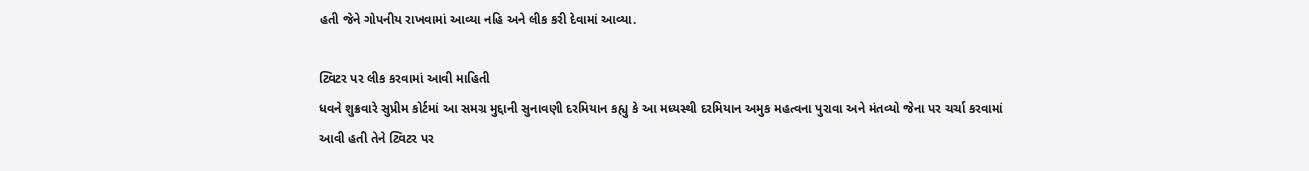હતી જેને ગોપનીય રાખવામાં આવ્યા નહિ અને લીક કરી દેવામાં આવ્યા.

ટ્વિટર પર લીક કરવામાં આવી માહિતી
ધવને શુક્રવારે સુપ્રીમ કોર્ટમાં આ સમગ્ર મુદ્દાની સુનાવણી દરમિયાન કહ્યુ કે આ મધ્યસ્થી દરમિયાન અમુક મહત્વના પુરાવા અને મંતવ્યો જેના પર ચર્ચા કરવામાં આવી હતી તેને ટ્વિટર પર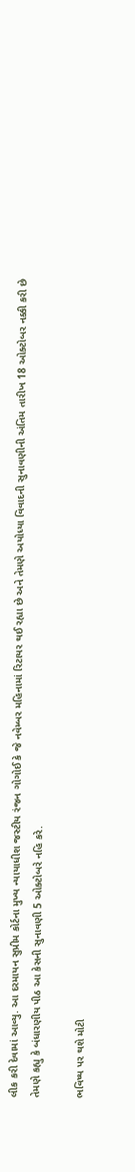લીક કરી દેવામાં આવ્યુ. આ દરમાયન સુપ્રીમ કોર્ટના મુખ્ય ન્યાયાધીશ જસ્ટીય રંજન ગોગોઈ કે જે નવેમ્બર મહિનામાં રિટાયર થઈ રહ્યા છે અને તેમણે અયોધ્યા વિવાદની સુનાવણીની અંતિમ તારીખ 18 ઓક્ટોબર નક્કી કરી છે તેમણે કહ્યુ કે બંધારણીય પીઠ આ કેસની સુનાવણી 5 ઓક્ટોબરે નહિ કરે.

ભવિષ્ય પર થશે મોટી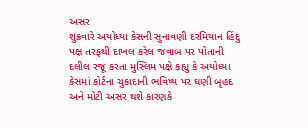અસર
શુક્રવારે અયોધ્યા કેસની સુનાવણી દરમિયાન હિંદુ પક્ષ તરફથી દાખલ કરેલ જવાબ પર પોતાની દલીલ રજૂ કરતા મુસ્લિમ પક્ષે કહ્યુ કે અયોધ્યા કેસમાં કોર્ટના ચુકાદાની ભવિષ્ય પર ઘણી બૃહદ અને મોટી અસર થશે કારણકે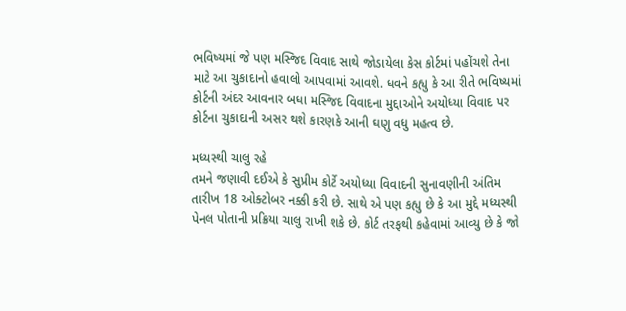ભવિષ્યમાં જે પણ મસ્જિદ વિવાદ સાથે જોડાયેલા કેસ કોર્ટમાં પહોંચશે તેના માટે આ ચુકાદાનો હવાલો આપવામાં આવશે. ધવને કહ્યુ કે આ રીતે ભવિષ્યમાં કોર્ટની અંદર આવનાર બધા મસ્જિદ વિવાદના મુદ્દાઓને અયોધ્યા વિવાદ પર કોર્ટના ચુકાદાની અસર થશે કારણકે આની ઘણુ વધુ મહત્વ છે.

મધ્યસ્થી ચાલુ રહે
તમને જણાવી દઈએ કે સુપ્રીમ કોર્ટે અયોધ્યા વિવાદની સુનાવણીની અંતિમ તારીખ 18 ઓક્ટોબર નક્કી કરી છે. સાથે એ પણ કહ્યુ છે કે આ મુદ્દે મધ્યસ્થી પેનલ પોતાની પ્રક્રિયા ચાલુ રાખી શકે છે. કોર્ટ તરફથી કહેવામાં આવ્યુ છે કે જો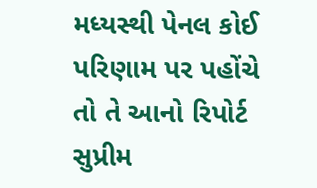મધ્યસ્થી પેનલ કોઈ પરિણામ પર પહોંચે તો તે આનો રિપોર્ટ સુપ્રીમ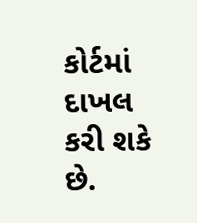કોર્ટમાં દાખલ કરી શકે છે.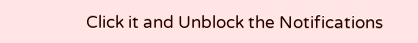Click it and Unblock the Notifications